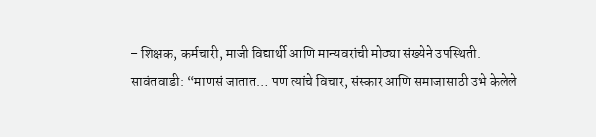– शिक्षक, कर्मचारी, माजी विद्यार्थी आणि मान्यवरांची मोठ्या संख्येने उपस्थिती.
सावंतवाडी: “माणसं जातात… पण त्यांचे विचार, संस्कार आणि समाजासाठी उभे केलेले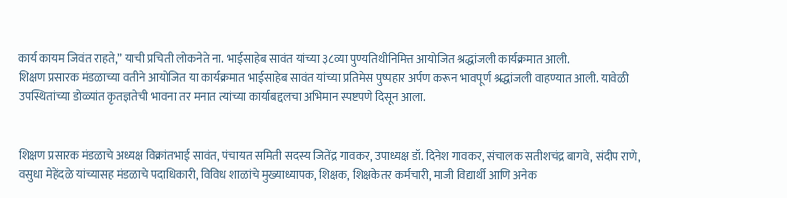कार्य कायम जिवंत राहते,” याची प्रचिती लोकनेते ना. भाईसाहेब सावंत यांच्या ३८व्या पुण्यतिथीनिमित्त आयोजित श्रद्धांजली कार्यक्रमात आली.
शिक्षण प्रसारक मंडळाच्या वतीने आयोजित या कार्यक्रमात भाईसाहेब सावंत यांच्या प्रतिमेस पुष्पहार अर्पण करून भावपूर्ण श्रद्धांजली वाहण्यात आली. यावेळी उपस्थितांच्या डोळ्यांत कृतज्ञतेची भावना तर मनात त्यांच्या कार्याबद्दलचा अभिमान स्पष्टपणे दिसून आला.


शिक्षण प्रसारक मंडळाचे अध्यक्ष विक्रांतभाई सावंत, पंचायत समिती सदस्य जितेंद्र गावकर, उपाध्यक्ष डॉ. दिनेश गावकर, संचालक सतीशचंद्र बागवे, संदीप राणे, वसुधा मेहेंदळे यांच्यासह मंडळाचे पदाधिकारी, विविध शाळांचे मुख्याध्यापक, शिक्षक, शिक्षकेतर कर्मचारी, माजी विद्यार्थी आणि अनेक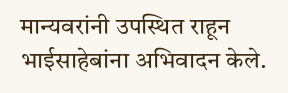मान्यवरांनी उपस्थित राहून भाईसाहेबांना अभिवादन केले.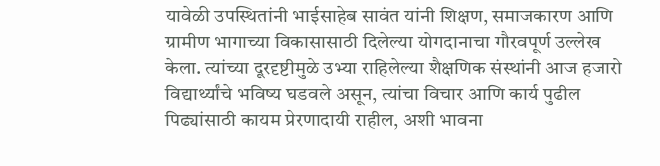यावेळी उपस्थितांनी भाईसाहेब सावंत यांनी शिक्षण, समाजकारण आणि ग्रामीण भागाच्या विकासासाठी दिलेल्या योगदानाचा गौरवपूर्ण उल्लेख केला. त्यांच्या दूरदृष्टीमुळे उभ्या राहिलेल्या शैक्षणिक संस्थांनी आज हजारो विद्यार्थ्यांचे भविष्य घडवले असून, त्यांचा विचार आणि कार्य पुढील पिढ्यांसाठी कायम प्रेरणादायी राहील, अशी भावना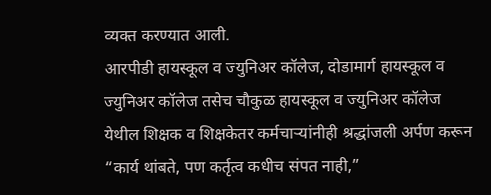व्यक्त करण्यात आली.
आरपीडी हायस्कूल व ज्युनिअर कॉलेज, दोडामार्ग हायस्कूल व ज्युनिअर कॉलेज तसेच चौकुळ हायस्कूल व ज्युनिअर कॉलेज येथील शिक्षक व शिक्षकेतर कर्मचाऱ्यांनीही श्रद्धांजली अर्पण करून “कार्य थांबते, पण कर्तृत्व कधीच संपत नाही,”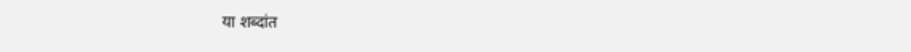या शब्दांत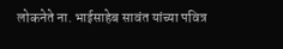लोकनेते ना. भाईसाहेब सावंत यांच्या पवित्र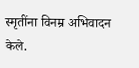स्मृतींना विनम्र अभिवादन केले.